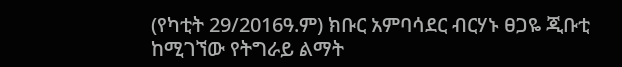(የካቲት 29/2016ዓ.ም) ክቡር አምባሳደር ብርሃኑ ፀጋዬ ጂቡቲ ከሚገኘው የትግራይ ልማት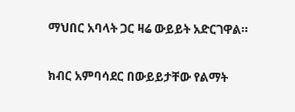ማህበር አባላት ጋር ዛሬ ውይይት አድርገዋል።

ክብር አምባሳደር በውይይታቸው የልማት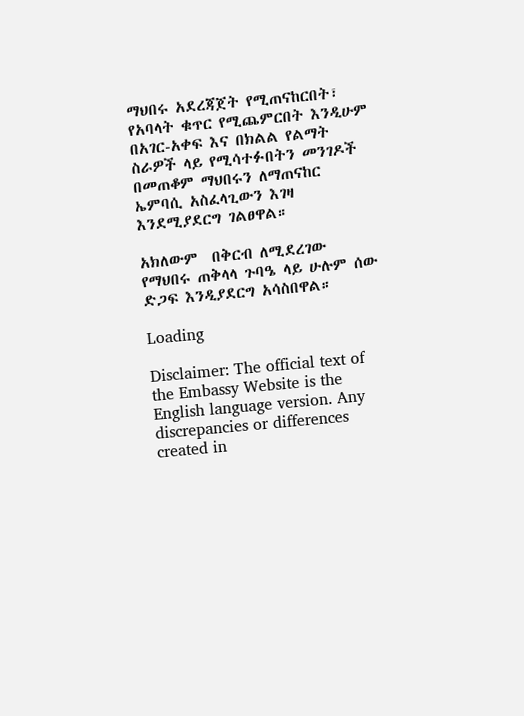ማህበሩ አደረጃጀት የሚጠናከርበት፣ የአባላት ቁጥር የሚጨምርበት እንዲሁም በአገር-አቀፍ እና በክልል የልማት ስራዎች ላይ የሚሳተፉበትን መንገዶች  በመጠቆም ማህበሩን ለማጠናከር ኤምባሲ አስፈላጊውን እገዛ እንደሚያደርግ ገልፀዋል።

አክለውም  በቅርብ ለሚደረገው የማህበሩ ጠቅላላ ጉባዔ ላይ ሁሉም ሰው ድጋፍ እንዲያደርግ አሳስበዋል።

Loading

Disclaimer: The official text of the Embassy Website is the English language version. Any discrepancies or differences created in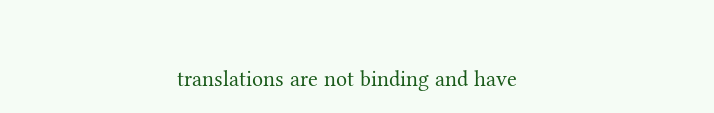translations are not binding and have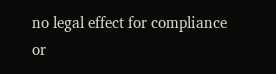no legal effect for compliance or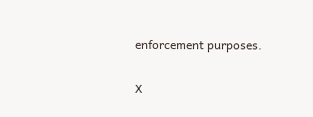enforcement purposes.

X